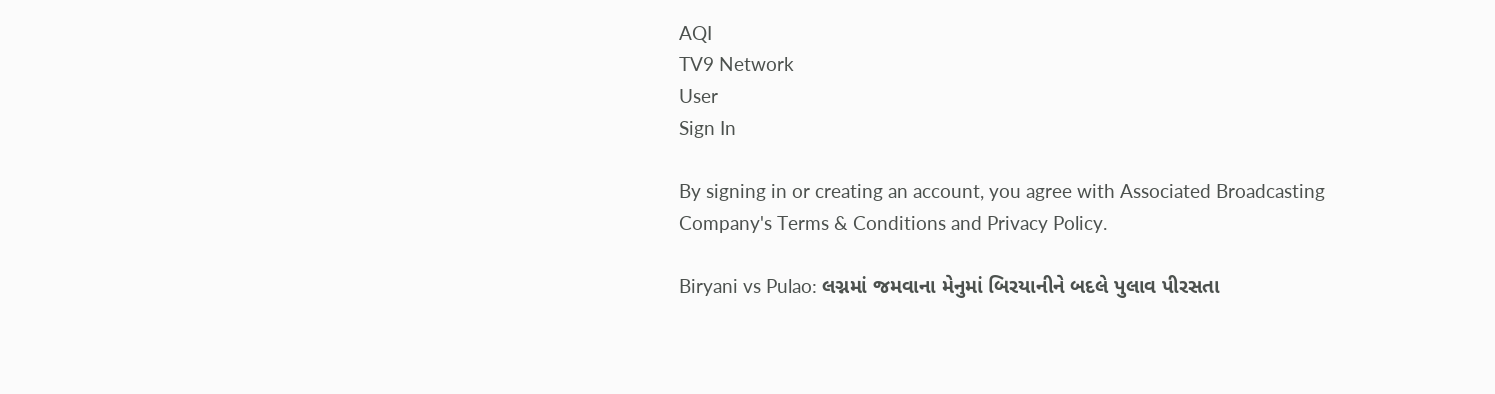AQI
TV9 Network
User
Sign In

By signing in or creating an account, you agree with Associated Broadcasting Company's Terms & Conditions and Privacy Policy.

Biryani vs Pulao: લગ્નમાં જમવાના મેનુમાં બિરયાનીને બદલે પુલાવ પીરસતા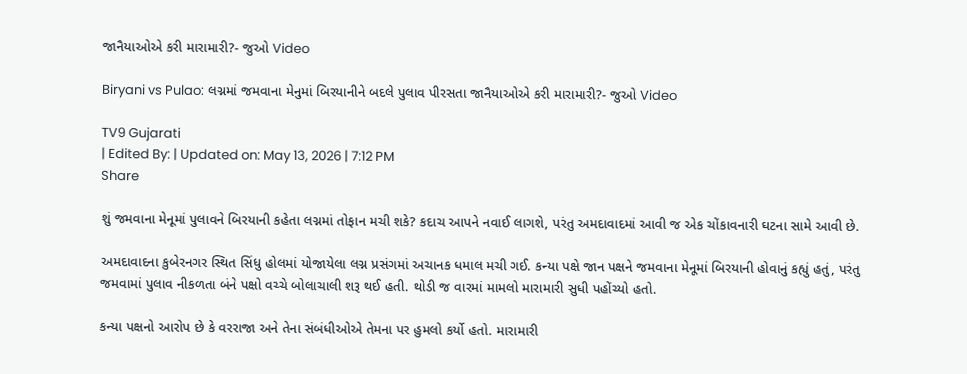જાનૈયાઓએ કરી મારામારી?- જુઓ Video

Biryani vs Pulao: લગ્નમાં જમવાના મેનુમાં બિરયાનીને બદલે પુલાવ પીરસતા જાનૈયાઓએ કરી મારામારી?- જુઓ Video

TV9 Gujarati
| Edited By: | Updated on: May 13, 2026 | 7:12 PM
Share

શું જમવાના મેનૂમાં પુલાવને બિરયાની કહેતા લગ્નમાં તોફાન મચી શકે? કદાચ આપને નવાઈ લાગશે, પરંતુ અમદાવાદમાં આવી જ એક ચોંકાવનારી ઘટના સામે આવી છે.

અમદાવાદના કુબેરનગર સ્થિત સિંધુ હોલમાં યોજાયેલા લગ્ન પ્રસંગમાં અચાનક ધમાલ મચી ગઈ. કન્યા પક્ષે જાન પક્ષને જમવાના મેનૂમાં બિરયાની હોવાનું કહ્યું હતું, પરંતુ જમવામાં પુલાવ નીકળતા બંને પક્ષો વચ્ચે બોલાચાલી શરૂ થઈ હતી. થોડી જ વારમાં મામલો મારામારી સુધી પહોંચ્યો હતો.

કન્યા પક્ષનો આરોપ છે કે વરરાજા અને તેના સંબંધીઓએ તેમના પર હુમલો કર્યો હતો. મારામારી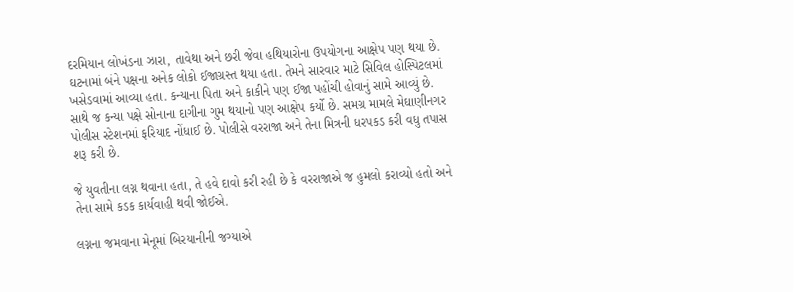દરમિયાન લોખંડના ઝારા, તાવેથા અને છરી જેવા હથિયારોના ઉપયોગના આક્ષેપ પણ થયા છે. ઘટનામાં બંને પક્ષના અનેક લોકો ઈજાગ્રસ્ત થયા હતા. તેમને સારવાર માટે સિવિલ હોસ્પિટલમાં ખસેડવામાં આવ્યા હતા. કન્યાના પિતા અને કાકીને પણ ઈજા પહોંચી હોવાનું સામે આવ્યું છે. સાથે જ કન્યા પક્ષે સોનાના દાગીના ગુમ થયાનો પણ આક્ષેપ કર્યો છે. સમગ્ર મામલે મેઘાણીનગર પોલીસ સ્ટેશનમાં ફરિયાદ નોંધાઈ છે. પોલીસે વરરાજા અને તેના મિત્રની ધરપકડ કરી વધુ તપાસ શરૂ કરી છે.

જે યુવતીના લગ્ન થવાના હતા, તે હવે દાવો કરી રહી છે કે વરરાજાએ જ હુમલો કરાવ્યો હતો અને તેના સામે કડક કાર્યવાહી થવી જોઈએ.

લગ્નના જમવાના મેનૂમાં બિરયાનીની જગ્યાએ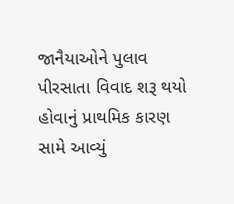જાનૈયાઓને પુલાવ પીરસાતા વિવાદ શરૂ થયો હોવાનું પ્રાથમિક કારણ સામે આવ્યું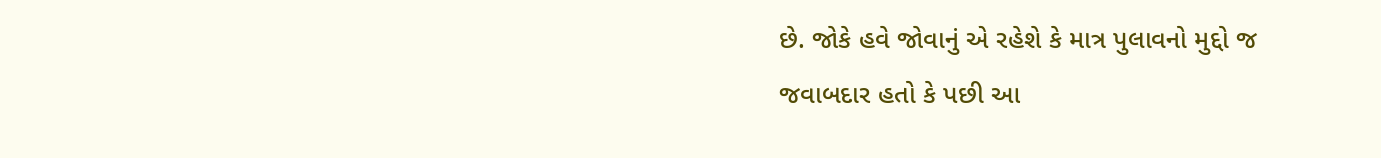છે. જોકે હવે જોવાનું એ રહેશે કે માત્ર પુલાવનો મુદ્દો જ જવાબદાર હતો કે પછી આ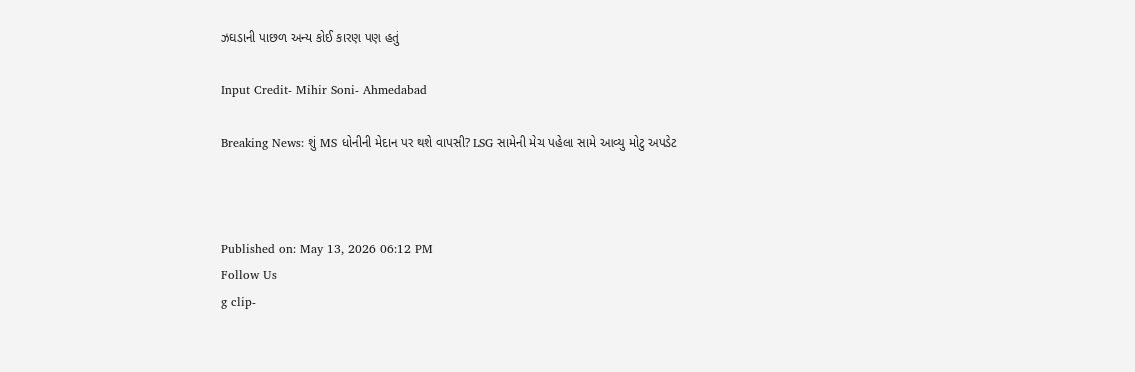ઝઘડાની પાછળ અન્ય કોઈ કારણ પણ હતું

Input Credit- Mihir Soni- Ahmedabad

Breaking News: શું MS ધોનીની મેદાન પર થશે વાપસી? LSG સામેની મેચ પહેલા સામે આવ્યુ મોટુ અપડેટ



Published on: May 13, 2026 06:12 PM
Follow Us
g clip-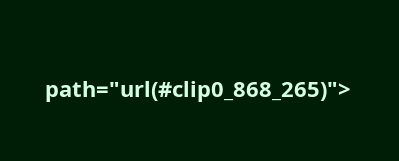path="url(#clip0_868_265)">